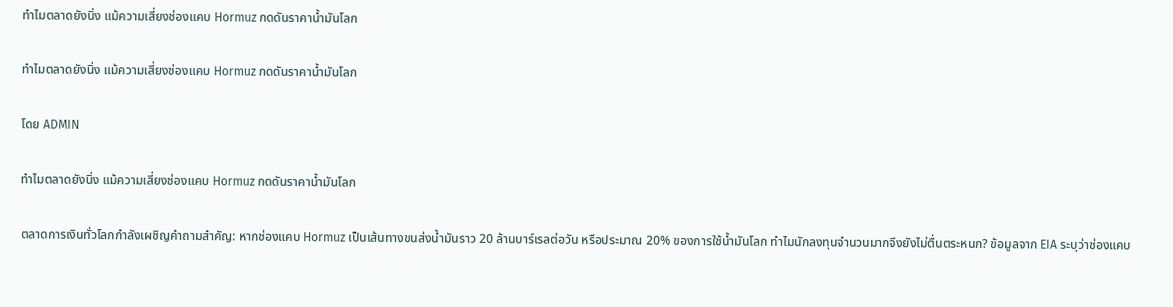ทำไมตลาดยังนิ่ง แม้ความเสี่ยงช่องแคบ Hormuz กดดันราคาน้ำมันโลก

ทำไมตลาดยังนิ่ง แม้ความเสี่ยงช่องแคบ Hormuz กดดันราคาน้ำมันโลก

โดย ADMIN

ทำไมตลาดยังนิ่ง แม้ความเสี่ยงช่องแคบ Hormuz กดดันราคาน้ำมันโลก

ตลาดการเงินทั่วโลกกำลังเผชิญคำถามสำคัญ: หากช่องแคบ Hormuz เป็นเส้นทางขนส่งน้ำมันราว 20 ล้านบาร์เรลต่อวัน หรือประมาณ 20% ของการใช้น้ำมันโลก ทำไมนักลงทุนจำนวนมากจึงยังไม่ตื่นตระหนก? ข้อมูลจาก EIA ระบุว่าช่องแคบ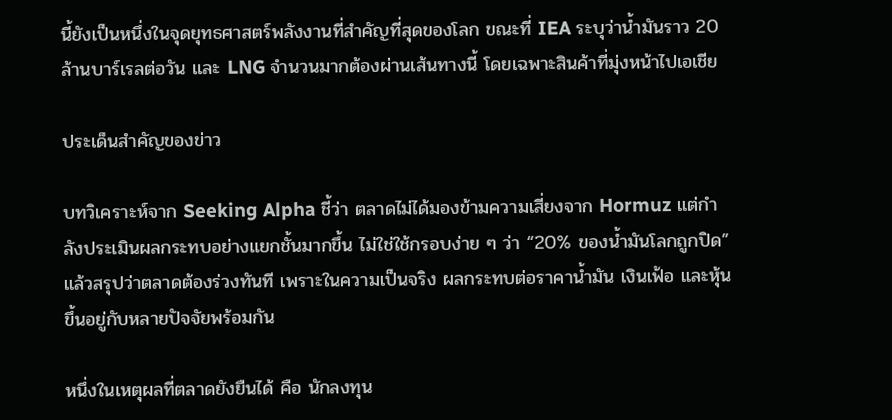นี้ยังเป็นหนึ่งในจุดยุทธศาสตร์พลังงานที่สำคัญที่สุดของโลก ขณะที่ IEA ระบุว่าน้ำมันราว 20 ล้านบาร์เรลต่อวัน และ LNG จำนวนมากต้องผ่านเส้นทางนี้ โดยเฉพาะสินค้าที่มุ่งหน้าไปเอเชีย

ประเด็นสำคัญของข่าว

บทวิเคราะห์จาก Seeking Alpha ชี้ว่า ตลาดไม่ได้มองข้ามความเสี่ยงจาก Hormuz แต่กำลังประเมินผลกระทบอย่างแยกชั้นมากขึ้น ไม่ใช่ใช้กรอบง่าย ๆ ว่า “20% ของน้ำมันโลกถูกปิด” แล้วสรุปว่าตลาดต้องร่วงทันที เพราะในความเป็นจริง ผลกระทบต่อราคาน้ำมัน เงินเฟ้อ และหุ้นขึ้นอยู่กับหลายปัจจัยพร้อมกัน

หนึ่งในเหตุผลที่ตลาดยังยืนได้ คือ นักลงทุน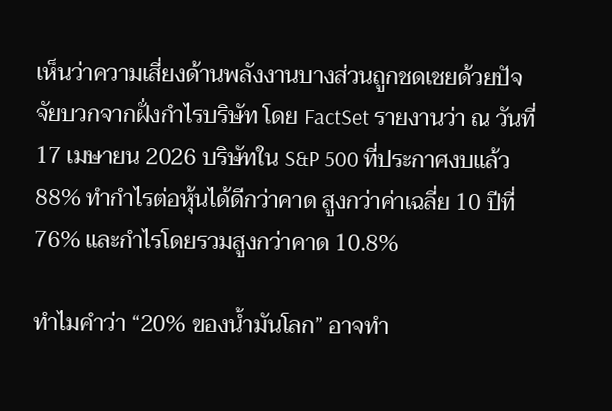เห็นว่าความเสี่ยงด้านพลังงานบางส่วนถูกชดเชยด้วยปัจจัยบวกจากฝั่งกำไรบริษัท โดย FactSet รายงานว่า ณ วันที่ 17 เมษายน 2026 บริษัทใน S&P 500 ที่ประกาศงบแล้ว 88% ทำกำไรต่อหุ้นได้ดีกว่าคาด สูงกว่าค่าเฉลี่ย 10 ปีที่ 76% และกำไรโดยรวมสูงกว่าคาด 10.8%

ทำไมคำว่า “20% ของน้ำมันโลก” อาจทำ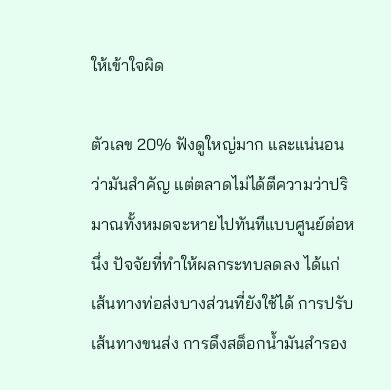ให้เข้าใจผิด

ตัวเลข 20% ฟังดูใหญ่มาก และแน่นอนว่ามันสำคัญ แต่ตลาดไม่ได้ตีความว่าปริมาณทั้งหมดจะหายไปทันทีแบบศูนย์ต่อหนึ่ง ปัจจัยที่ทำให้ผลกระทบลดลง ได้แก่ เส้นทางท่อส่งบางส่วนที่ยังใช้ได้ การปรับเส้นทางขนส่ง การดึงสต็อกน้ำมันสำรอง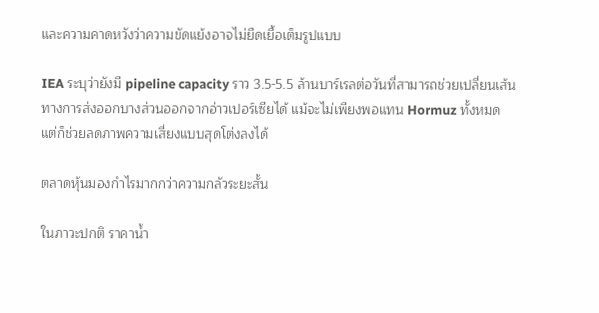และความคาดหวังว่าความขัดแย้งอาจไม่ยืดเยื้อเต็มรูปแบบ

IEA ระบุว่ายังมี pipeline capacity ราว 3.5-5.5 ล้านบาร์เรลต่อวันที่สามารถช่วยเปลี่ยนเส้นทางการส่งออกบางส่วนออกจากอ่าวเปอร์เซียได้ แม้จะไม่เพียงพอแทน Hormuz ทั้งหมด แต่ก็ช่วยลดภาพความเสี่ยงแบบสุดโต่งลงได้

ตลาดหุ้นมองกำไรมากกว่าความกลัวระยะสั้น

ในภาวะปกติ ราคาน้ำ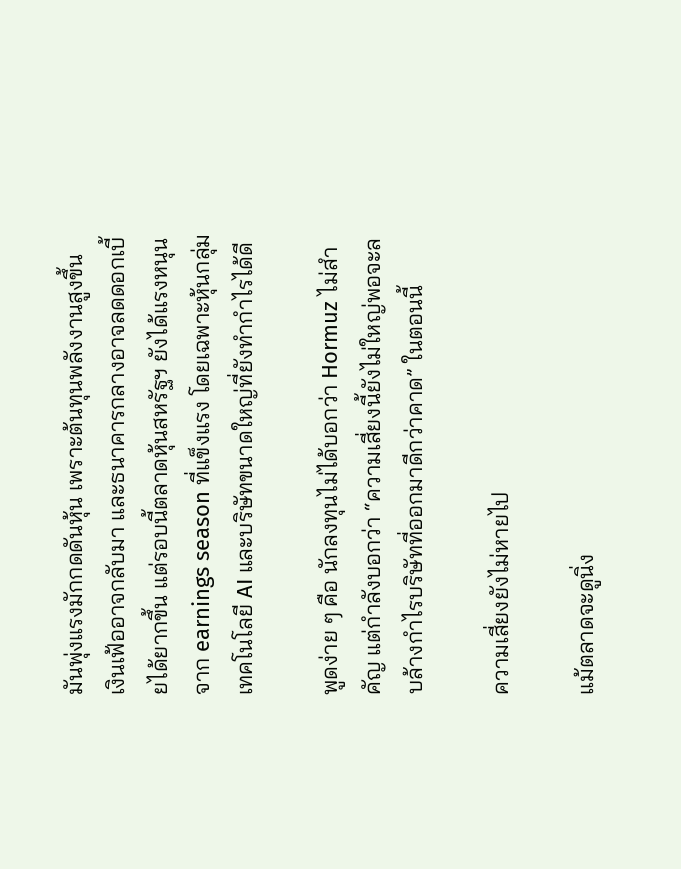มันพุ่งแรงมักกดดันหุ้น เพราะต้นทุนพลังงานสูงขึ้น เงินเฟ้ออาจกลับมา และธนาคารกลางอาจลดดอกเบี้ยได้ยากขึ้น แต่รอบนี้ตลาดหุ้นสหรัฐฯ ยังได้แรงหนุนจาก earnings season ที่แข็งแรง โดยเฉพาะหุ้นกลุ่มเทคโนโลยี AI และบริษัทขนาดใหญ่ที่ยังทำกำไรได้ดี

พูดง่าย ๆ คือ นักลงทุนไม่ได้บอกว่า Hormuz ไม่สำคัญ แต่กำลังบอกว่า “ความเสี่ยงนี้ยังไม่ใหญ่พอจะลบล้างกำไรบริษัทที่ออกมาดีกว่าคาด” ในตอนนี้

ความเสี่ยงยังไม่หายไป

แม้ตลาดจะดูนิ่ง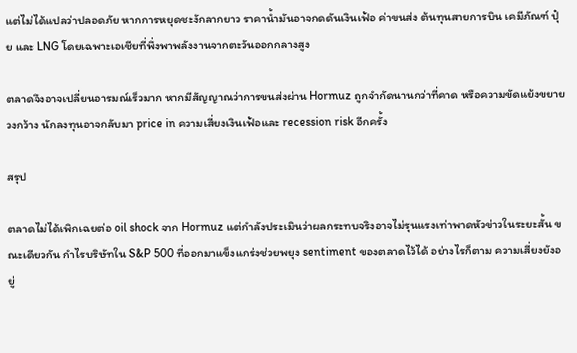แต่ไม่ได้แปลว่าปลอดภัย หากการหยุดชะงักลากยาว ราคาน้ำมันอาจกดดันเงินเฟ้อ ค่าขนส่ง ต้นทุนสายการบิน เคมีภัณฑ์ ปุ๋ย และ LNG โดยเฉพาะเอเชียที่พึ่งพาพลังงานจากตะวันออกกลางสูง

ตลาดจึงอาจเปลี่ยนอารมณ์เร็วมาก หากมีสัญญาณว่าการขนส่งผ่าน Hormuz ถูกจำกัดนานกว่าที่คาด หรือความขัดแย้งขยายวงกว้าง นักลงทุนอาจกลับมา price in ความเสี่ยงเงินเฟ้อและ recession risk อีกครั้ง

สรุป

ตลาดไม่ได้เพิกเฉยต่อ oil shock จาก Hormuz แต่กำลังประเมินว่าผลกระทบจริงอาจไม่รุนแรงเท่าพาดหัวข่าวในระยะสั้น ขณะเดียวกัน กำไรบริษัทใน S&P 500 ที่ออกมาแข็งแกร่งช่วยพยุง sentiment ของตลาดไว้ได้ อย่างไรก็ตาม ความเสี่ยงยังอยู่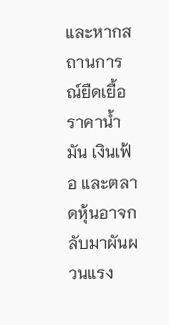และหากสถานการณ์ยืดเยื้อ ราคาน้ำมัน เงินเฟ้อ และตลาดหุ้นอาจกลับมาผันผวนแรง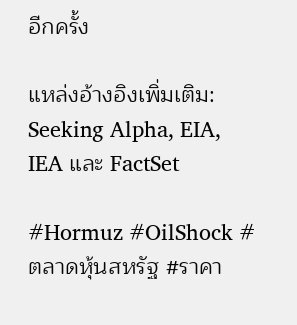อีกครั้ง

แหล่งอ้างอิงเพิ่มเติม: Seeking Alpha, EIA, IEA และ FactSet

#Hormuz #OilShock #ตลาดหุ้นสหรัฐ #ราคา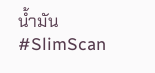น้ำมัน #SlimScan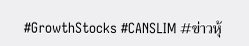#GrowthStocks #CANSLIM #ข่าวหุ้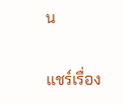น

แชร์เรื่อง